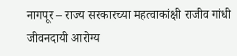नागपूर – राज्य सरकारच्या महत्वाकांक्षी राजीव गांधी जीवनदायी आरोग्य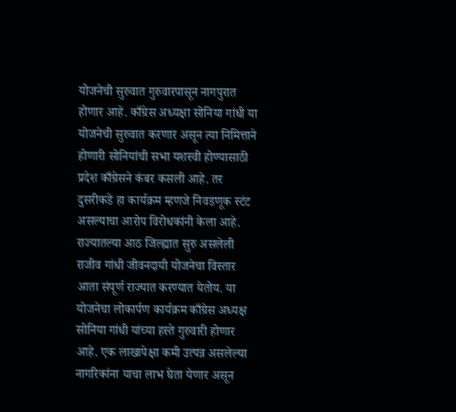योजनेची सुरुवात गुरुवारपासून नागपुरात होणार आहे. काँग्रेस अध्यक्षा सोनिया गांधी या योजनेची सुरुवात करणार असून त्या निमित्ताने होणारी सोनियांची सभा यशस्वी होण्यासाठी प्रदेश काँग्रेसने कंबर कसली आहे. तर दुसरीकडे हा कार्यक्रम म्हणजे निवडणूक स्टंट असल्याचा आरोप विरोधकांनी केला आहे.
राज्यातल्या आठ जिल्ह्यात सुरु असलेली राजीव गांधी जीवनदायी योजनेचा विस्तार आता संपूर्ण राज्यात करण्यात येतोय. या योजनेचा लोकार्पण कार्यक्रम काँग्रेस अध्यक्ष सोनिया गांधी यांच्या हस्ते गुरुवारी होणार आहे. एक लाखापेक्षा कमी उत्पन्न असलेल्या नागरिकांना याचा लाभ घेता येणार असून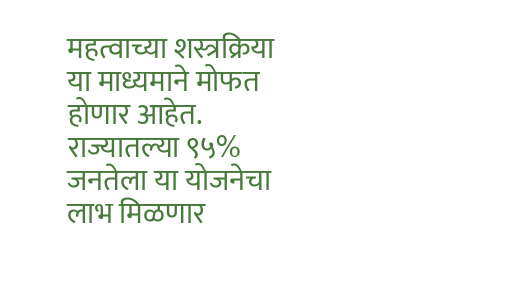महत्वाच्या शस्त्रक्रिया या माध्यमाने मोफत होणार आहेत. राज्यातल्या ९५% जनतेला या योजनेचा लाभ मिळणार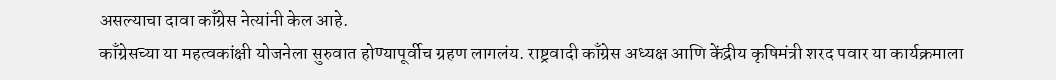असल्याचा दावा काँग्रेस नेत्यांनी केल आहे.
काँग्रेसच्या या महत्वकांक्षी योजनेला सुरुवात होण्यापूर्वीच ग्रहण लागलंय. राष्ट्रवादी काँग्रेस अध्यक्ष आणि केंद्रीय कृषिमंत्री शरद पवार या कार्यक्रमाला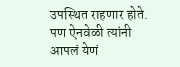उपस्थित राहणार होते. पण ऐनवेळी त्यांनी आपलं येणं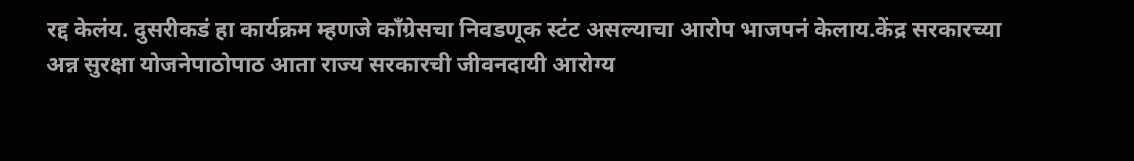रद्द केलंय. दुसरीकडं हा कार्यक्रम म्हणजे काँग्रेसचा निवडणूक स्टंट असल्याचा आरोप भाजपनं केलाय.केंद्र सरकारच्या अन्न सुरक्षा योजनेपाठोपाठ आता राज्य सरकारची जीवनदायी आरोग्य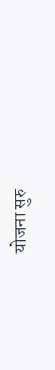योजना सुरु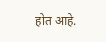होत आहे.